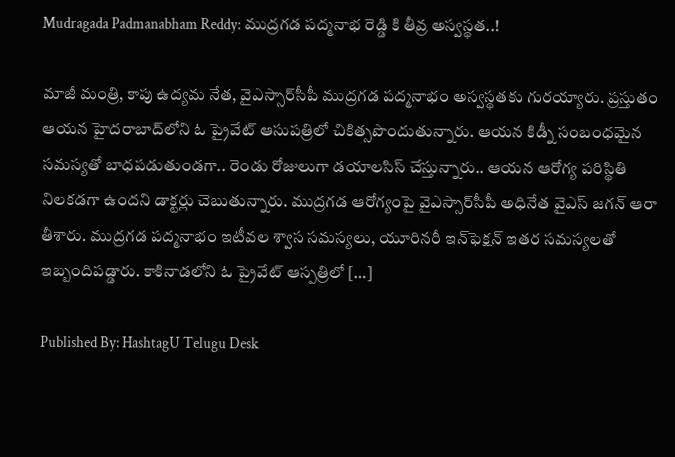Mudragada Padmanabham Reddy: ముద్రగడ పద్మనాభ రెడ్డి కి తీవ్ర అస్వస్థత..!

మాజీ మంత్రి, కాపు ఉద్యమ నేత, వైఎస్సార్‌సీపీ ముద్రగడ పద్మనాభం అస్వస్థతకు గురయ్యారు. ప్రస్తుతం ఆయన హైదరాబా‌ద్‌లోని ఓ ప్రైవేట్ ఆసుపత్రిలో చికిత్సపొందుతున్నారు. ఆయన కిడ్నీ సంబంధమైన సమస్యతో బాధపడుతుండగా.. రెండు రోజులుగా డయాలసిస్ చేస్తున్నారు.. ఆయన ఆరోగ్య పరిస్థితి నిలకడగా ఉందని డాక్టర్లు చెబుతున్నారు. ముద్రగడ ఆరోగ్యంపై వైఎస్సార్‌సీపీ అధినేత వైఎస్ జగన్ ఆరా తీశారు. ముద్రగడ పద్మనాభం ఇటీవల శ్వాస సమస్యలు, యూరినరీ ఇన్‌ఫెక్షన్ ఇతర సమస్యలతో ఇబ్బందిపడ్డారు. కాకినాడలోని ఓ ప్రైవేట్ ఆస్పత్రిలో […]

Published By: HashtagU Telugu Desk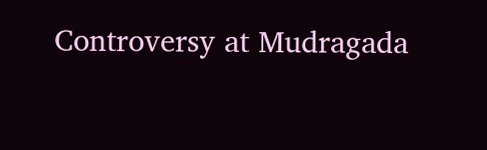Controversy at Mudragada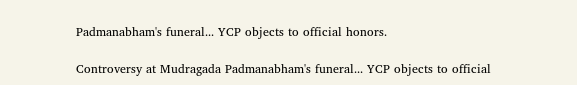Padmanabham's funeral... YCP objects to official honors.

Controversy at Mudragada Padmanabham's funeral... YCP objects to official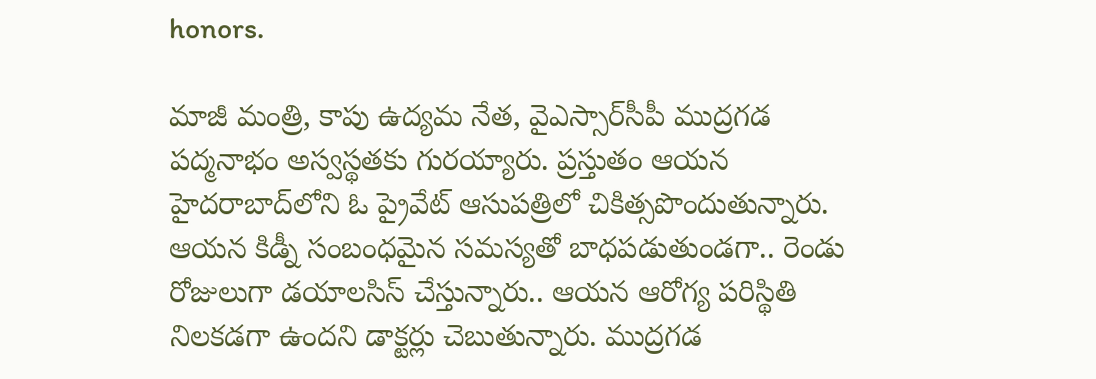honors.

మాజీ మంత్రి, కాపు ఉద్యమ నేత, వైఎస్సార్‌సీపీ ముద్రగడ పద్మనాభం అస్వస్థతకు గురయ్యారు. ప్రస్తుతం ఆయన హైదరాబా‌ద్‌లోని ఓ ప్రైవేట్ ఆసుపత్రిలో చికిత్సపొందుతున్నారు. ఆయన కిడ్నీ సంబంధమైన సమస్యతో బాధపడుతుండగా.. రెండు రోజులుగా డయాలసిస్ చేస్తున్నారు.. ఆయన ఆరోగ్య పరిస్థితి నిలకడగా ఉందని డాక్టర్లు చెబుతున్నారు. ముద్రగడ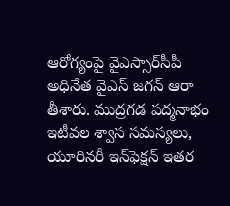ఆరోగ్యంపై వైఎస్సార్‌సీపీ అధినేత వైఎస్ జగన్ ఆరా తీశారు. ముద్రగడ పద్మనాభం ఇటీవల శ్వాస సమస్యలు, యూరినరీ ఇన్‌ఫెక్షన్ ఇతర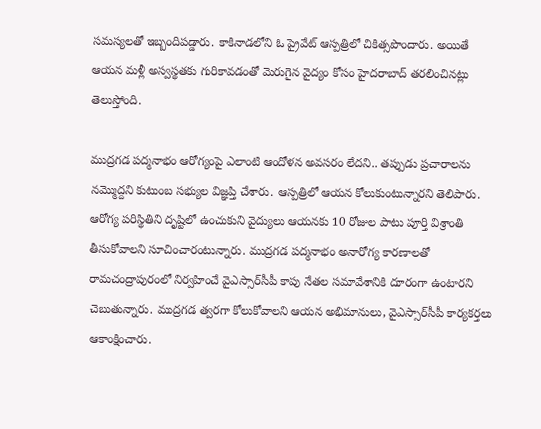సమస్యలతో ఇబ్బందిపడ్డారు. కాకినాడలోని ఓ ప్రైవేట్ ఆస్పత్రిలో చికిత్సపొందారు. అయితే ఆయన మళ్లీ అస్వస్థతకు గురికావడంతో మెరుగైన వైద్యం కోసం హైదరాబాద్ తరలించినట్లు తెలుస్తోంది.

ముద్రగడ పద్మనాభం ఆరోగ్యంపై ఎలాంటి ఆందోళన అవసరం లేదని.. తప్పుడు ప్రచారాలను నమ్మొద్దని కుటుంబ సభ్యుల విజ్ఞప్తి చేశారు. ఆస్పత్రిలో ఆయన కోలుకుంటున్నారని తెలిపారు. ఆరోగ్య పరిస్థితిని దృష్టిలో ఉంచుకుని వైద్యులు ఆయనకు 10 రోజుల పాటు పూర్తి విశ్రాంతి తీసుకోవాలని సూచించారంటున్నారు. ముద్రగడ పద్మనాభం అనారోగ్య కారణాలతో రామచంద్రాపురంలో నిర్వహించే వైఎస్సార్‌సీపీ కాపు నేతల సమావేశానికి దూరంగా ఉంటారని చెబుతున్నారు. ముద్రగడ త్వరగా కోలుకోవాలని ఆయన అభిమానులు, వైఎస్సార్‌సీపీ కార్యకర్తలు ఆకాంక్షించారు.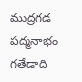ముద్రగడ పద్మనాభం గతేడాది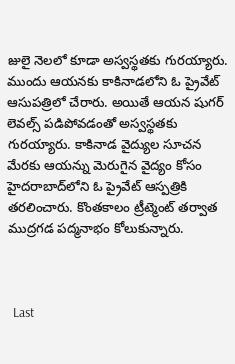జులై నెలలో కూడా అస్వస్థతకు గురయ్యారు. ముందు ఆయనకు కాకినాడలోని ఓ ప్రైవేట్‌ ఆసుపత్రిలో చేరారు. అయితే ఆయన షుగర్‌ లెవల్స్‌ పడిపోవడంతో అస్వస్థతకు గురయ్యారు. కాకినాడ వైద్యుల సూచన మేరకు ఆయన్ను మెరుగైన వైద్యం కోసం హైదరాబాద్‌లోని ఓ ప్రైవేట్ ఆస్పత్రికి తరలించారు. కొంతకాలం ట్రీట్మెంట్ తర్వాత ముద్రగడ పద్మనాభం కోలుకున్నారు.



  Last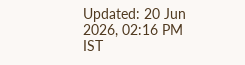Updated: 20 Jun 2026, 02:16 PM IST